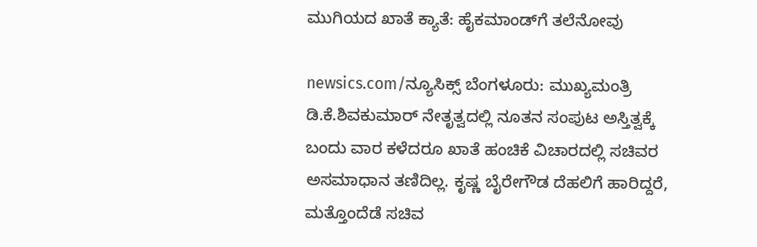ಮುಗಿಯದ ಖಾತೆ ಕ್ಯಾತೆ: ಹೈಕಮಾಂಡ್‌ಗೆ ತಲೆನೋವು

newsics.com/ನ್ಯೂಸಿಕ್ಸ್ ಬೆಂಗಳೂರು: ಮುಖ್ಯಮಂತ್ರಿ ಡಿ.ಕೆ.ಶಿವಕುಮಾರ್‌ ನೇತೃತ್ವದಲ್ಲಿ ನೂತನ ಸಂಪುಟ ಅಸ್ತಿತ್ವಕ್ಕೆ ಬಂದು ವಾರ ಕಳೆದರೂ ಖಾತೆ ಹಂಚಿಕೆ ವಿಚಾರದಲ್ಲಿ ಸಚಿವರ ಅಸಮಾಧಾನ ತಣಿದಿಲ್ಲ. ಕೃಷ್ಣ ಬೈರೇಗೌಡ ದೆಹಲಿಗೆ ಹಾರಿದ್ದರೆ, ಮತ್ತೊಂದೆಡೆ ಸಚಿವ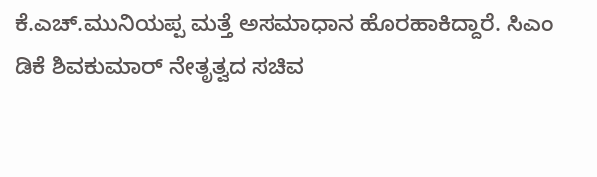ಕೆ.ಎಚ್‌.ಮುನಿಯಪ್ಪ ಮತ್ತೆ ಅಸಮಾಧಾನ ಹೊರಹಾಕಿದ್ದಾರೆ. ಸಿಎಂ ಡಿಕೆ ಶಿವಕುಮಾರ್ ನೇತೃತ್ವದ ಸಚಿವ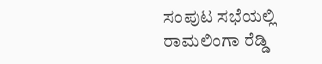ಸಂಪುಟ ಸಭೆಯಲ್ಲಿ ರಾಮಲಿಂಗಾ ರೆಡ್ಡಿ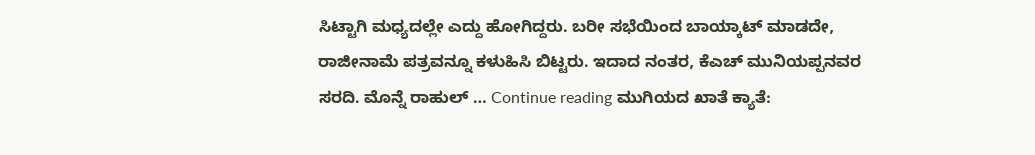ಸಿಟ್ಟಾಗಿ ಮಧ್ಯದಲ್ಲೇ ಎದ್ದು ಹೋಗಿದ್ದರು. ಬರೀ ಸಭೆಯಿಂದ ಬಾಯ್ಕಾಟ್ ಮಾಡದೇ, ರಾಜೀನಾಮೆ ಪತ್ರವನ್ನೂ ಕಳುಹಿಸಿ ಬಿಟ್ಟರು. ಇದಾದ ನಂತರ, ಕೆಎಚ್ ಮುನಿಯಪ್ಪನವರ ಸರದಿ. ಮೊನ್ನೆ ರಾಹುಲ್ … Continue reading ಮುಗಿಯದ ಖಾತೆ ಕ್ಯಾತೆ: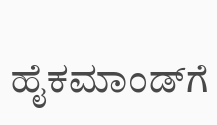ಹೈಕಮಾಂಡ್‌ಗೆ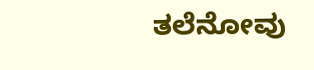ತಲೆನೋವು